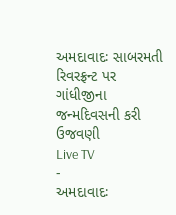અમદાવાદઃ સાબરમતી રિવરફ્રન્ટ પર ગાંધીજીના જન્મદિવસની કરી ઉજવણી
Live TV
-
અમદાવાદઃ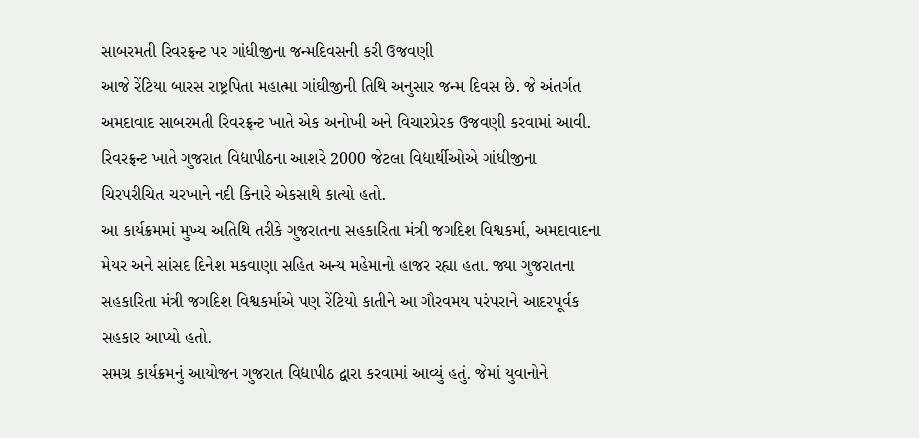સાબરમતી રિવરફ્રન્ટ પર ગાંધીજીના જન્મદિવસની કરી ઉજવણી
આજે રેંટિયા બારસ રાષ્ટ્રપિતા મહાત્મા ગાંઘીજીની તિથિ અનુસાર જન્મ દિવસ છે. જે અંતર્ગત અમદાવાદ સાબરમતી રિવરફ્રન્ટ ખાતે એક અનોખી અને વિચારપ્રેરક ઉજવણી કરવામાં આવી. રિવરફ્રન્ટ ખાતે ગુજરાત વિદ્યાપીઠના આશરે 2000 જેટલા વિદ્યાર્થીઓએ ગાંધીજીના ચિરપરીચિત ચરખાને નદી કિનારે એકસાથે કાત્યો હતો.
આ કાર્યક્રમમાં મુખ્ય અતિથિ તરીકે ગુજરાતના સહકારિતા મંત્રી જગદિશ વિશ્વકર્મા, અમદાવાદના મેયર અને સાંસદ દિનેશ મકવાણા સહિત અન્ય મહેમાનો હાજર રહ્યા હતા. જ્યા ગુજરાતના સહકારિતા મંત્રી જગદિશ વિશ્વકર્માએ પણ રેંટિયો કાતીને આ ગૌરવમય પરંપરાને આદરપૂર્વક સહકાર આપ્યો હતો.
સમગ્ર કાર્યક્રમનું આયોજન ગુજરાત વિદ્યાપીઠ દ્વારા કરવામાં આવ્યું હતું. જેમાં યુવાનોને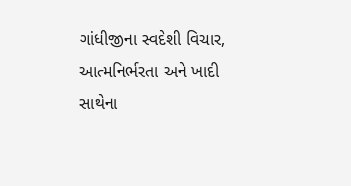ગાંધીજીના સ્વદેશી વિચાર, આત્મનિર્ભરતા અને ખાદી સાથેના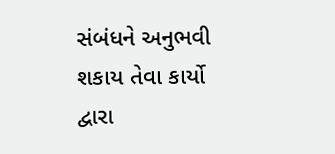સંબંધને અનુભવી શકાય તેવા કાર્યો દ્વારા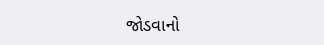જોડવાનો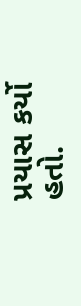પ્રયાસ કર્યો હતો.